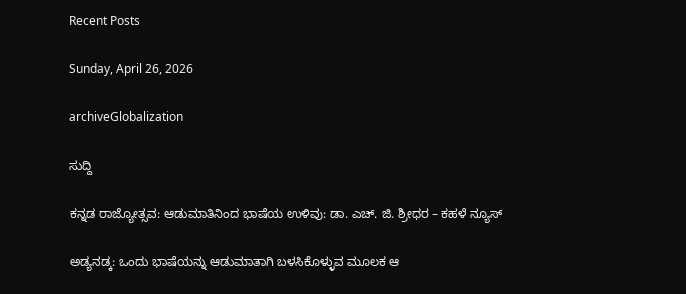Recent Posts

Sunday, April 26, 2026

archiveGlobalization

ಸುದ್ದಿ

ಕನ್ನಡ ರಾಜ್ಯೋತ್ಸವ: ಆಡುಮಾತಿನಿಂದ ಭಾಷೆಯ ಉಳಿವು: ಡಾ. ಎಚ್. ಜಿ. ಶ್ರೀಧರ – ಕಹಳೆ ನ್ಯೂಸ್

ಅಡ್ಯನಡ್ಕ: ಒಂದು ಭಾಷೆಯನ್ನು ಆಡುಮಾತಾಗಿ ಬಳಸಿಕೊಳ್ಳುವ ಮೂಲಕ ಆ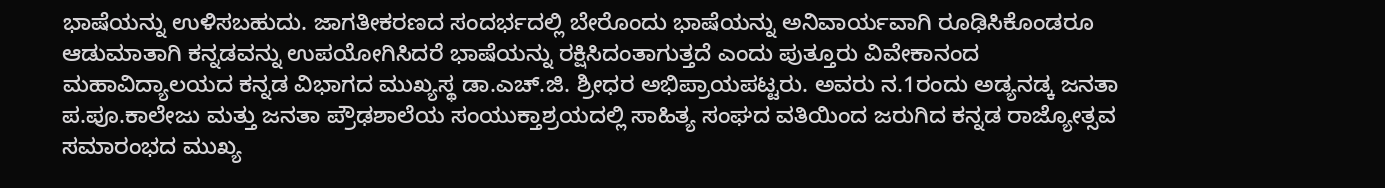ಭಾಷೆಯನ್ನು ಉಳಿಸಬಹುದು. ಜಾಗತೀಕರಣದ ಸಂದರ್ಭದಲ್ಲಿ ಬೇರೊಂದು ಭಾಷೆಯನ್ನು ಅನಿವಾರ್ಯವಾಗಿ ರೂಢಿಸಿಕೊಂಡರೂ ಆಡುಮಾತಾಗಿ ಕನ್ನಡವನ್ನು ಉಪಯೋಗಿಸಿದರೆ ಭಾಷೆಯನ್ನು ರಕ್ಷಿಸಿದಂತಾಗುತ್ತದೆ ಎಂದು ಪುತ್ತೂರು ವಿವೇಕಾನಂದ ಮಹಾವಿದ್ಯಾಲಯದ ಕನ್ನಡ ವಿಭಾಗದ ಮುಖ್ಯಸ್ಥ ಡಾ.ಎಚ್.ಜಿ. ಶ್ರೀಧರ ಅಭಿಪ್ರಾಯಪಟ್ಟರು. ಅವರು ನ.1ರಂದು ಅಡ್ಯನಡ್ಕ ಜನತಾ ಪ.ಪೂ.ಕಾಲೇಜು ಮತ್ತು ಜನತಾ ಪ್ರೌಢಶಾಲೆಯ ಸಂಯುಕ್ತಾಶ್ರಯದಲ್ಲಿ ಸಾಹಿತ್ಯ ಸಂಘದ ವತಿಯಿಂದ ಜರುಗಿದ ಕನ್ನಡ ರಾಜ್ಯೋತ್ಸವ ಸಮಾರಂಭದ ಮುಖ್ಯ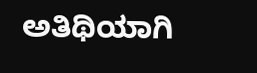ಅತಿಥಿಯಾಗಿ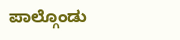ಪಾಲ್ಗೊಂಡು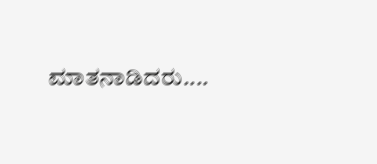ಮಾತನಾಡಿದರು....